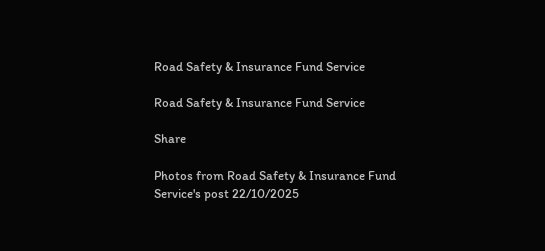Road Safety & Insurance Fund Service

Road Safety & Insurance Fund Service

Share

Photos from Road Safety & Insurance Fund Service's post 22/10/2025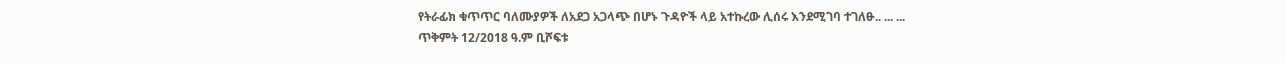የትራፊክ ቁጥጥር ባለሙያዎች ለአደጋ አጋላጭ በሆኑ ጉዳዮች ላይ አተኩረው ሊሰሩ እንደሚገባ ተገለፁ.. ... ...
ጥቅምት 12/2018 ዓ.ም ቢሾፍቱ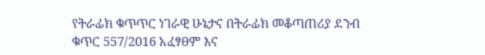የትራፊክ ቁጥጥር ነገራዊ ሁኔታና በትራፊክ መቆጣጠሪያ ደንብ ቁጥር 557/2016 አፈፃፀም እና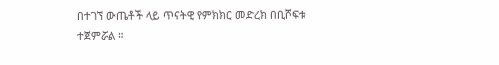በተገኘ ውጤቶች ላይ ጥናትዊ የምክክር መድረክ በቢሾፍቱ ተጀምሯል ።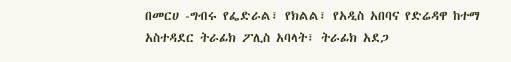በመርሀ -ግብሩ የፌድራል፣ የክልል፣ የአዲስ አበባና የድሬዳዋ ከተማ አስተዳደር ትራፊክ ፖሊስ አባላት፣ ትራፊክ አደጋ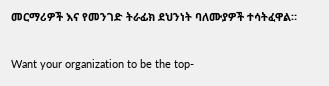መርማሪዎች እና የመንገድ ትራፊክ ደህንነት ባለሙያዎች ተሳትፈዋል።

Want your organization to be the top-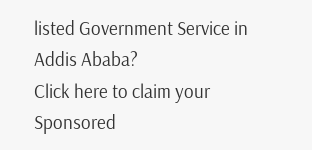listed Government Service in Addis Ababa?
Click here to claim your Sponsored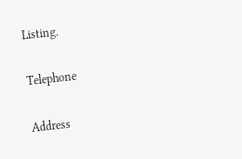Listing.

Telephone

Address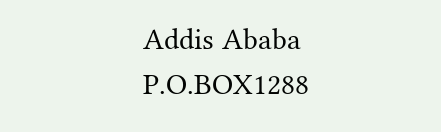Addis Ababa
P.O.BOX1288